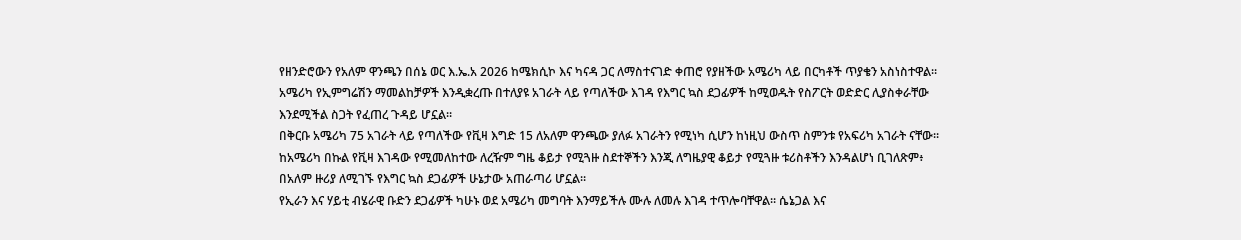የዘንድሮውን የአለም ዋንጫን በሰኔ ወር እ.ኤ.አ 2026 ከሜክሲኮ እና ካናዳ ጋር ለማስተናገድ ቀጠሮ የያዘችው አሜሪካ ላይ በርካቶች ጥያቄን አስነስተዋል።
አሜሪካ የኢምግሬሽን ማመልከቻዎች እንዲቋረጡ በተለያዩ አገራት ላይ የጣለችው እገዳ የእግር ኳስ ደጋፊዎች ከሚወዱት የስፖርት ወድድር ሊያስቀራቸው እንደሚችል ስጋት የፈጠረ ጉዳይ ሆኗል።
በቅርቡ አሜሪካ 75 አገራት ላይ የጣለችው የቪዛ እግድ 15 ለአለም ዋንጫው ያለፉ አገራትን የሚነካ ሲሆን ከነዚህ ውስጥ ስምንቱ የአፍሪካ አገራት ናቸው።
ከአሜሪካ በኩል የቪዛ እገዳው የሚመለከተው ለረዥም ግዜ ቆይታ የሚጓዙ ስደተኞችን እንጂ ለግዜያዊ ቆይታ የሚጓዙ ቱሪስቶችን እንዳልሆነ ቢገለጽም፥ በአለም ዙሪያ ለሚገኙ የእግር ኳስ ደጋፊዎች ሁኔታው አጠራጣሪ ሆኗል።
የኢራን እና ሃይቲ ብሄራዊ ቡድን ደጋፊዎች ካሁኑ ወደ አሜሪካ መግባት እንማይችሉ ሙሉ ለመሉ እገዳ ተጥሎባቸዋል። ሴኔጋል እና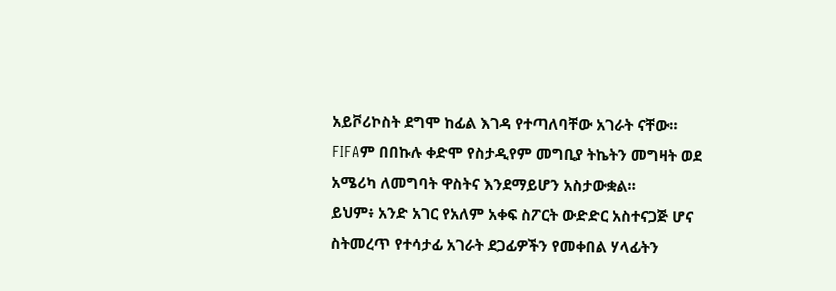አይቮሪኮስት ደግሞ ከፊል እገዳ የተጣለባቸው አገራት ናቸው።
FIFAም በበኩሉ ቀድሞ የስታዲየም መግቢያ ትኬትን መግዛት ወደ አሜሪካ ለመግባት ዋስትና እንደማይሆን አስታውቋል።
ይህም፥ አንድ አገር የአለም አቀፍ ስፖርት ውድድር አስተናጋጅ ሆና ስትመረጥ የተሳታፊ አገራት ደጋፊዎችን የመቀበል ሃላፊትን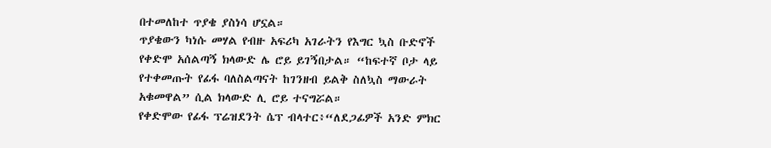በተመለከተ ጥያቄ ያስነሳ ሆኗል።
ጥያቄውን ካነሱ መሃል የብዙ አፍሪካ አገራትን የእግር ኳስ ቡድኖች የቀድሞ አሰልጣኝ ክላውድ ሌ ሮይ ይገኝበታል። “ከፍተኛ ቦታ ላይ የተቀመጡት የፊፋ ባለስልጣናት ከገንዘብ ይልቅ ስለኳስ ማውራት አቁመዋል” ሲል ክላውድ ሊ ሮይ ተናግሯል።
የቀድሞው የፊፋ ፕሬዝደንት ሴፕ ብላተር፥“ለደጋፊዎች አንድ ምክር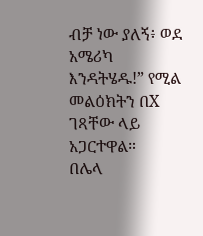ብቻ ነው ያለኝ፥ ወደ አሜሪካ እንዳትሄዱ!” የሚል መልዕክትን በX ገጻቸው ላይ አጋርተዋል።
በሌላ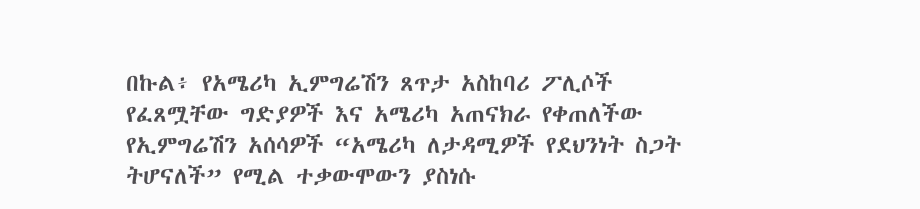በኩል፥ የአሜሪካ ኢምግሬሽን ጸጥታ አስከባሪ ፖሊሶች የፈጸሟቸው ግድያዎች እና አሜሪካ አጠናክራ የቀጠለችው የኢምግሬሽን አሰሳዎች “አሜሪካ ለታዳሚዎች የደህንነት ስጋት ትሆናለች” የሚል ተቃውሞውን ያስነሱ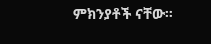ምክንያቶች ናቸው።